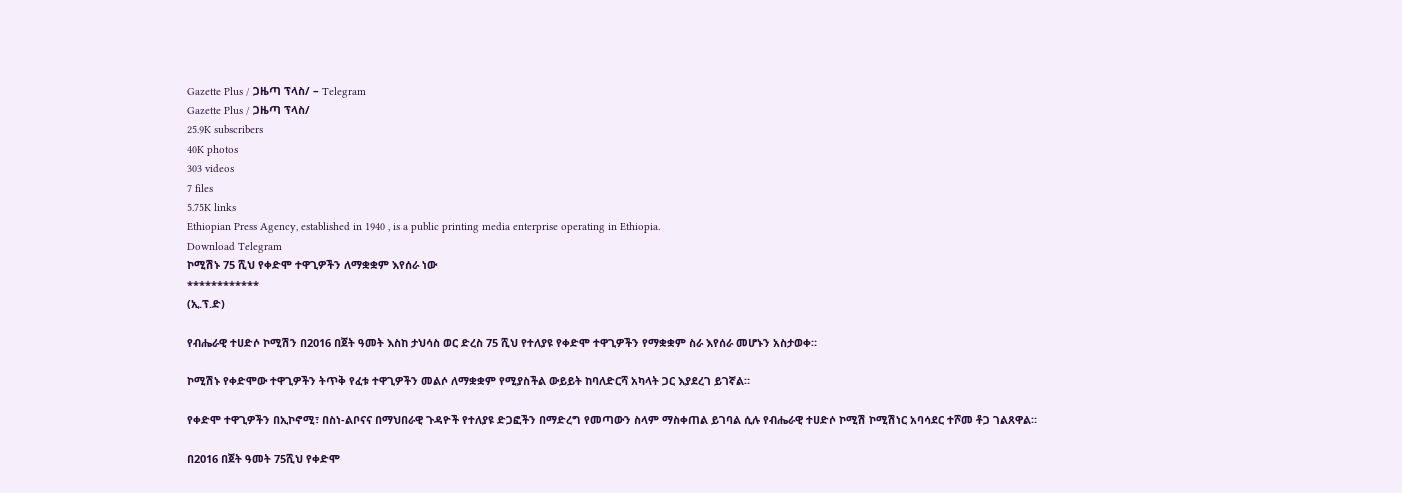Gazette Plus / ጋዜጣ ፕላስ/ – Telegram
Gazette Plus / ጋዜጣ ፕላስ/
25.9K subscribers
40K photos
303 videos
7 files
5.75K links
Ethiopian Press Agency, established in 1940 , is a public printing media enterprise operating in Ethiopia.
Download Telegram
ኮሚሽኑ 75 ሺህ የቀድሞ ተዋጊዎችን ለማቋቋም እየሰራ ነው
************
(ኢ.ፕ.ድ)

የብሔራዊ ተሀድሶ ኮሚሽን በ2016 በጀት ዓመት እስከ ታህሳስ ወር ድረስ 75 ሺህ የተለያዩ የቀድሞ ተዋጊዎችን የማቋቋም ስራ እየሰራ መሆኑን አስታወቀ።

ኮሚሽኑ የቀድሞው ተዋጊዎችን ትጥቅ የፈቱ ተዋጊዎችን መልሶ ለማቋቋም የሚያስችል ውይይት ከባለድርሻ አካላት ጋር እያደረገ ይገኛል።

የቀድሞ ተዋጊዎችን በኢኮኖሚ፣ በስነ-ልቦናና በማህበራዊ ጉዳዮች የተለያዩ ድጋፎችን በማድረግ የመጣውን ስላም ማስቀጠል ይገባል ሲሉ የብሔራዊ ተሀድሶ ኮሚሽ ኮሚሽነር አባሳደር ተሾመ ቶጋ ገልጸዋል።

በ2016 በጀት ዓመት 75ሺህ የቀድሞ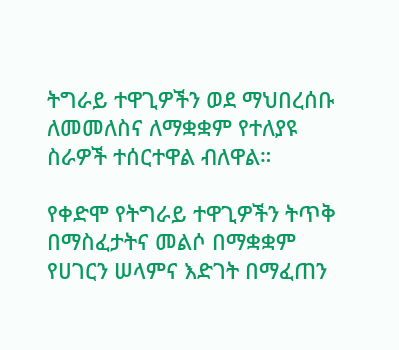ትግራይ ተዋጊዎችን ወደ ማህበረሰቡ ለመመለስና ለማቋቋም የተለያዩ ስራዎች ተሰርተዋል ብለዋል።

የቀድሞ የትግራይ ተዋጊዎችን ትጥቅ በማስፈታትና መልሶ በማቋቋም የሀገርን ሠላምና እድገት በማፈጠን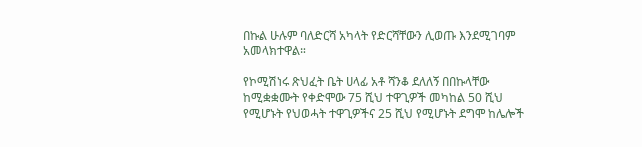በኩል ሁሉም ባለድርሻ አካላት የድርሻቸውን ሊወጡ እንደሚገባም አመላክተዋል።

የኮሚሽነሩ ጽህፈት ቤት ሀላፊ አቶ ሻንቆ ደለለኝ በበኩላቸው ከሚቋቋሙት የቀድሞው 75 ሺህ ተዋጊዎች መካከል 50 ሺህ የሚሆኑት የህወሓት ተዋጊዎችና 25 ሺህ የሚሆኑት ደግሞ ከሌሎች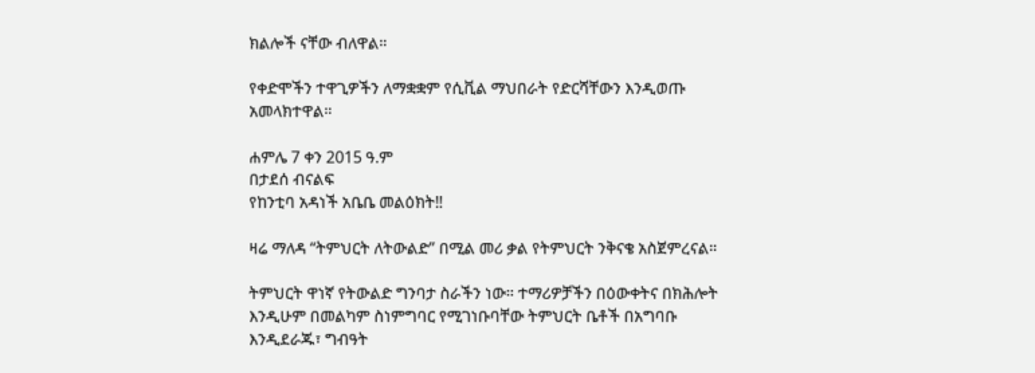ክልሎች ናቸው ብለዋል።

የቀድሞችን ተዋጊዎችን ለማቋቋም የሲቪል ማህበራት የድርሻቸውን እንዲወጡ አመላክተዋል።

ሐምሌ 7 ቀን 2015 ዓ.ም
በታደሰ ብናልፍ
የከንቲባ አዳነች አቤቤ መልዕክት‼

ዛሬ ማለዳ “ትምህርት ለትውልድ” በሚል መሪ ቃል የትምህርት ንቅናቄ አስጀምረናል።

ትምህርት ዋነኛ የትውልድ ግንባታ ስራችን ነው። ተማሪዎቻችን በዕውቀትና በክሕሎት እንዲሁም በመልካም ስነምግባር የሚገነቡባቸው ትምህርት ቤቶች በአግባቡ እንዲደራጁ፣ ግብዓት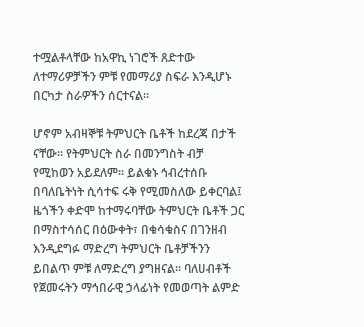ተሟልቶላቸው ከአዋኪ ነገሮች ጸድተው ለተማሪዎቻችን ምቹ የመማሪያ ስፍራ እንዲሆኑ በርካታ ስራዎችን ሰርተናል።

ሆኖም አብዛኞቹ ትምህርት ቤቶች ከደረጃ በታች ናቸው። የትምህርት ስራ በመንግስት ብቻ የሚከወን አይደለም። ይልቁኑ ኅብረተሰቡ በባለቤትነት ሲሳተፍ ሩቅ የሚመስለው ይቀርባል፤ ዜጎችን ቀድሞ ከተማሩባቸው ትምህርት ቤቶች ጋር በማስተሳሰር በዕውቀት፣ በቁሳቁስና በገንዘብ እንዲደግፉ ማድረግ ትምህርት ቤቶቻችንን ይበልጥ ምቹ ለማድረግ ያግዘናል። ባለሀብቶች የጀመሩትን ማኅበራዊ ኃላፊነት የመወጣት ልምድ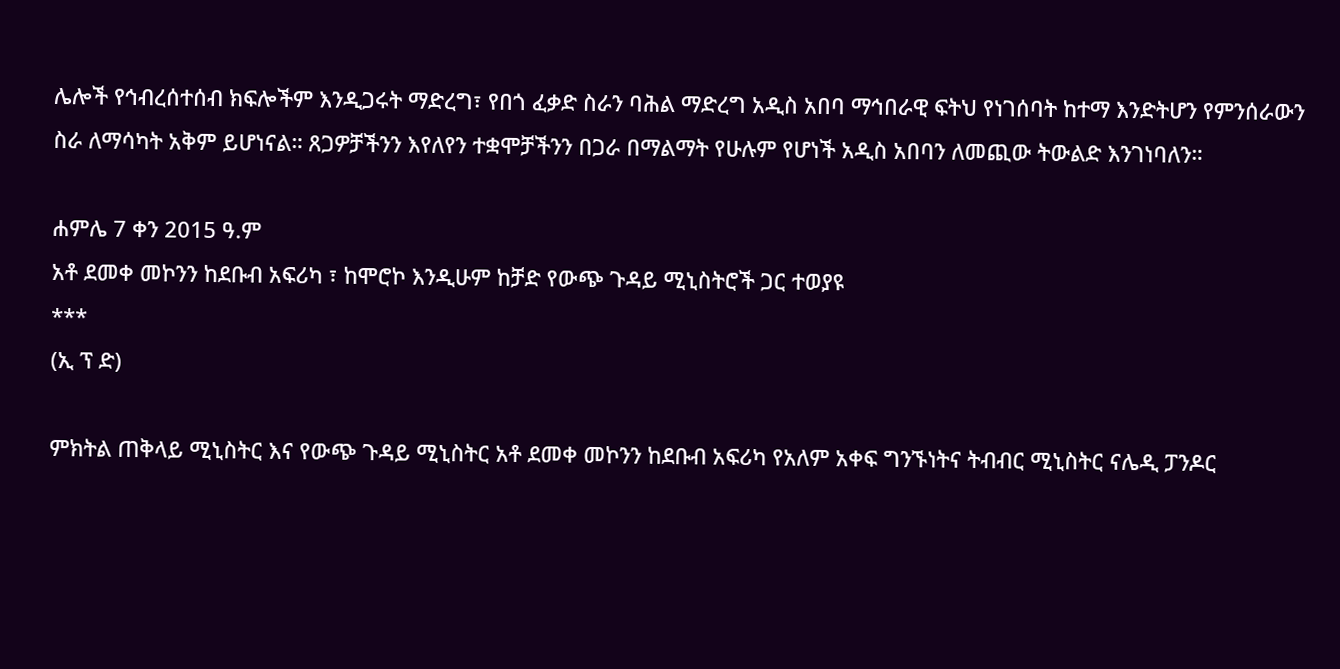ሌሎች የኅብረሰተሰብ ክፍሎችም እንዲጋሩት ማድረግ፣ የበጎ ፈቃድ ስራን ባሕል ማድረግ አዲስ አበባ ማኅበራዊ ፍትህ የነገሰባት ከተማ እንድትሆን የምንሰራውን ስራ ለማሳካት አቅም ይሆነናል። ጸጋዎቻችንን እየለየን ተቋሞቻችንን በጋራ በማልማት የሁሉም የሆነች አዲስ አበባን ለመጪው ትውልድ እንገነባለን።

ሐምሌ 7 ቀን 2015 ዓ.ም
አቶ ደመቀ መኮንን ከደቡብ አፍሪካ ፣ ከሞሮኮ እንዲሁም ከቻድ የውጭ ጉዳይ ሚኒስትሮች ጋር ተወያዩ
***
(ኢ ፕ ድ)

ምክትል ጠቅላይ ሚኒስትር እና የውጭ ጉዳይ ሚኒስትር አቶ ደመቀ መኮንን ከደቡብ አፍሪካ የአለም አቀፍ ግንኙነትና ትብብር ሚኒስትር ናሌዲ ፓንዶር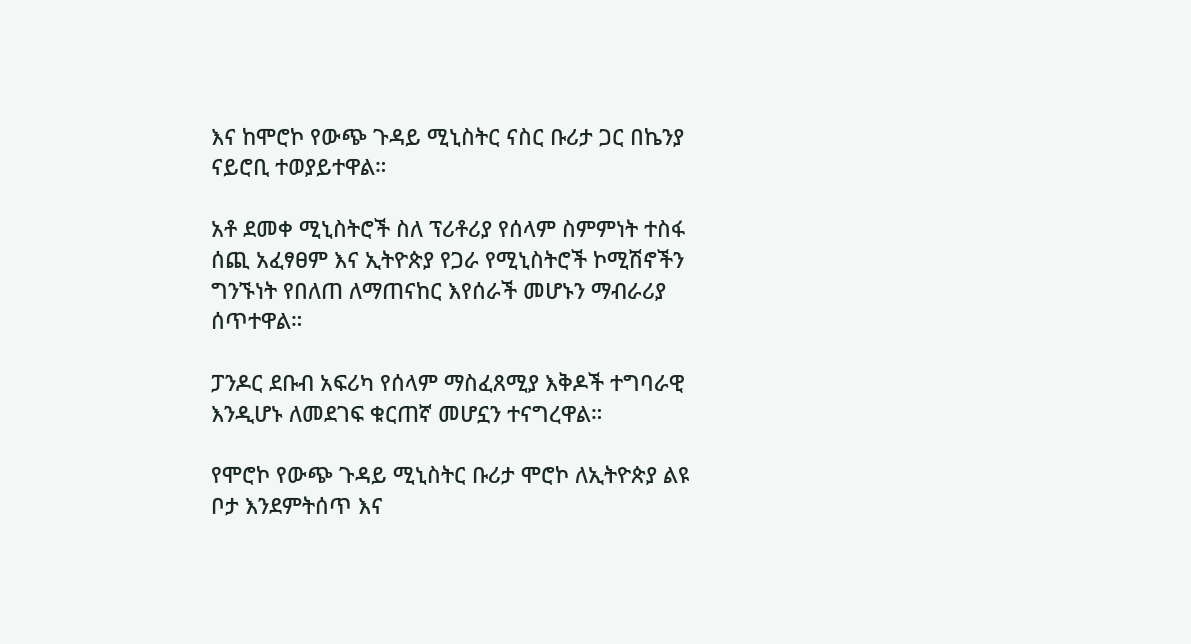እና ከሞሮኮ የውጭ ጉዳይ ሚኒስትር ናስር ቡሪታ ጋር በኬንያ ናይሮቢ ተወያይተዋል።

አቶ ደመቀ ሚኒስትሮች ስለ ፕሪቶሪያ የሰላም ስምምነት ተስፋ ሰጪ አፈፃፀም እና ኢትዮጵያ የጋራ የሚኒስትሮች ኮሚሽኖችን ግንኙነት የበለጠ ለማጠናከር እየሰራች መሆኑን ማብራሪያ ሰጥተዋል።

ፓንዶር ደቡብ አፍሪካ የሰላም ማስፈጸሚያ እቅዶች ተግባራዊ እንዲሆኑ ለመደገፍ ቁርጠኛ መሆኗን ተናግረዋል።

የሞሮኮ የውጭ ጉዳይ ሚኒስትር ቡሪታ ሞሮኮ ለኢትዮጵያ ልዩ ቦታ እንደምትሰጥ እና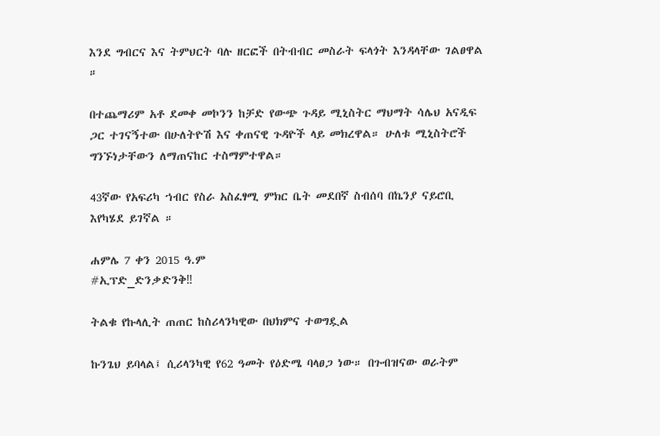እንደ ግብርና እና ትምህርት ባሉ ዘርፎች በትብብር መስራት ፍላጎት እንዳላቸው ገልፀዋል ።

በተጨማሪም አቶ ደመቀ መኮንን ከቻድ የውጭ ጉዳይ ሚኒስትር ማህማት ሳሌህ አናዲፍ ጋር ተገናኝተው በሁለትዮሽ እና ቀጠናዊ ጉዳዮች ላይ መክረዋል። ሁለቱ ሚኒስትሮች ግንኙነታቸውን ለማጠናከር ተስማምተዋል።

43ኛው የአፍሪካ ኀብር የስራ አስፈፃሚ ምክር ቤት መደበኛ ስብሰባ በኬንያ ናይሮቢ እየካሄደ ይገኛል ።

ሐምሌ 7 ቀን 2015 ዓ.ም
#ኢፕድ_ድንቃድንቅ‼

ትልቁ የኩላሊት ጠጠር ከስሪላንካዊው በህክምና ተወግዷል

ኩንጌህ ይባላል፤ ሲሪላንካዊ የ62 ዓመት የዕድሜ ባላፀጋ ነው። በጉብዝናው ወራትም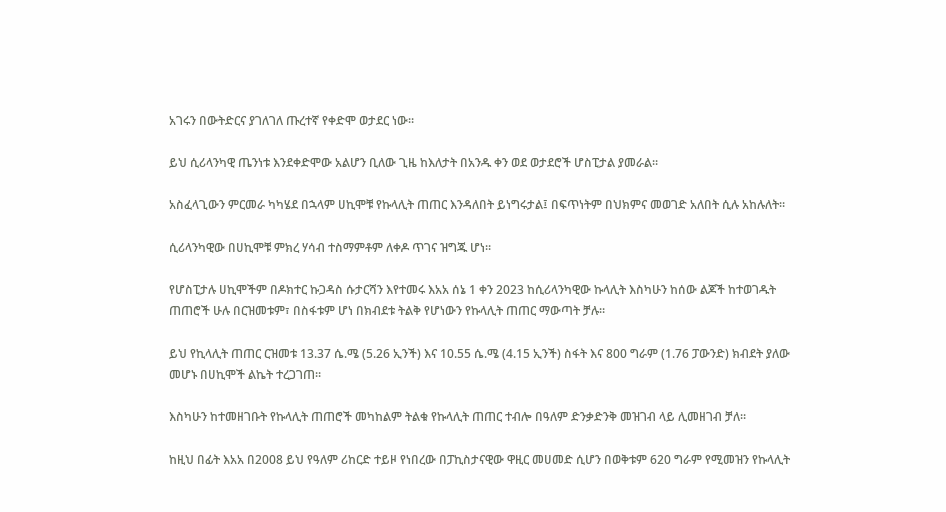አገሩን በውትድርና ያገለገለ ጡረተኛ የቀድሞ ወታደር ነው።

ይህ ሲሪላንካዊ ጤንነቱ እንደቀድሞው አልሆን ቢለው ጊዜ ከእለታት በአንዱ ቀን ወደ ወታደሮች ሆስፒታል ያመራል።

አስፈላጊውን ምርመራ ካካሄደ በኋላም ሀኪሞቹ የኩላሊት ጠጠር እንዳለበት ይነግሩታል፤ በፍጥነትም በህክምና መወገድ አለበት ሲሉ አከሉለት።

ሲሪላንካዊው በሀኪሞቹ ምክረ ሃሳብ ተስማምቶም ለቀዶ ጥገና ዝግጁ ሆነ።

የሆስፒታሉ ሀኪሞችም በዶክተር ኩጋዳስ ሱታርሻን እየተመሩ እአአ ሰኔ 1 ቀን 2023 ከሲሪላንካዊው ኩላሊት እስካሁን ከሰው ልጆች ከተወገዱት ጠጠሮች ሁሉ በርዝመቱም፣ በስፋቱም ሆነ በክብደቱ ትልቅ የሆነውን የኩላሊት ጠጠር ማውጣት ቻሉ።

ይህ የኪላሊት ጠጠር ርዝመቱ 13.37 ሴ.ሜ (5.26 ኢንች) እና 10.55 ሴ.ሜ (4.15 ኢንች) ስፋት እና 800 ግራም (1.76 ፓውንድ) ክብደት ያለው መሆኑ በሀኪሞች ልኬት ተረጋገጠ።

እስካሁን ከተመዘገቡት የኩላሊት ጠጠሮች መካከልም ትልቁ የኩላሊት ጠጠር ተብሎ በዓለም ድንቃድንቅ መዝገብ ላይ ሊመዘገብ ቻለ።

ከዚህ በፊት እአአ በ2008 ይህ የዓለም ሪከርድ ተይዞ የነበረው በፓኪስታናዊው ዋዚር መሀመድ ሲሆን በወቅቱም 620 ግራም የሚመዝን የኩላሊት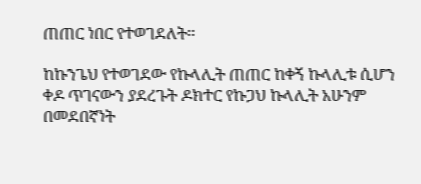ጠጠር ነበር የተወገደለት፡፡

ከኩንጌህ የተወገደው የኩላሊት ጠጠር ከቀኝ ኩላሊቱ ሲሆን ቀዶ ጥገናውን ያደረጉት ዶክተር የኩጋህ ኩላሊት አሁንም በመደበኛነት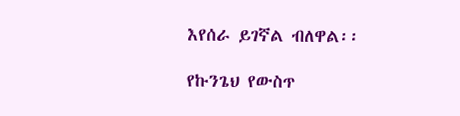እየሰራ ይገኛል ብለዋል፡፡

የኩንጌህ የውስጥ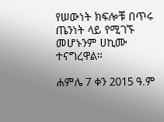የሠውነት ክፍሎቹ በጥሩ ጤንነት ላይ የሚገኙ መሆኑንም ሀኪሙ ተናግረዋል።

ሐምሌ 7 ቀን 2015 ዓ.ም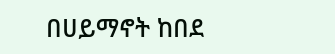በሀይማኖት ከበደ